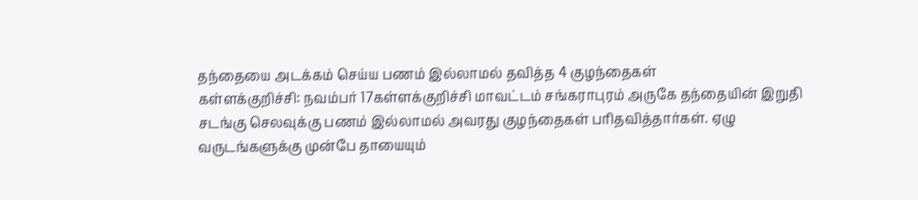தந்தையை அடக்கம் செய்ய பணம் இல்லாமல் தவித்த 4 குழந்தைகள்
கள்ளக்குறிச்சி: நவம்பர் 17கள்ளக்குறிச்சி மாவட்டம் சங்கராபுரம் அருகே தந்தையின் இறுதி சடங்கு செலவுக்கு பணம் இல்லாமல் அவரது குழந்தைகள் பரிதவித்தார்கள். ஏழு வருடங்களுக்கு முன்பே தாயையும்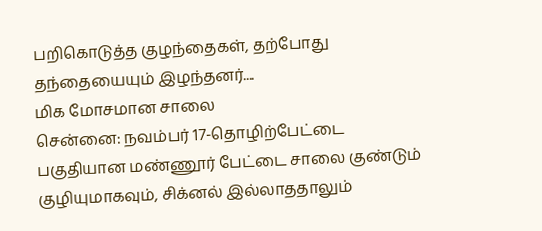பறிகொடுத்த குழந்தைகள், தற்போது தந்தையையும் இழந்தனர்....
மிக மோசமான சாலை
சென்னை: நவம்பர் 17-தொழிற்பேட்டை பகுதியான மண்ணூர் பேட்டை சாலை குண்டும் குழியுமாகவும், சிக்னல் இல்லாததாலும்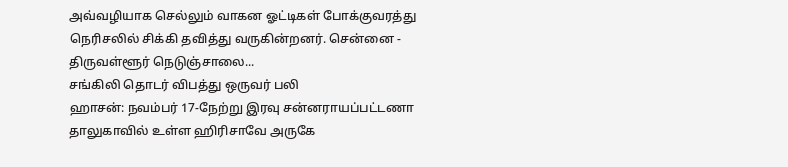அவ்வழியாக செல்லும் வாகன ஓட்டிகள் போக்குவரத்து நெரிசலில் சிக்கி தவித்து வருகின்றனர். சென்னை - திருவள்ளூர் நெடுஞ்சாலை...
சங்கிலி தொடர் விபத்து ஒருவர் பலி
ஹாசன்: நவம்பர் 17-நேற்று இரவு சன்னராயப்பட்டணா தாலுகாவில் உள்ள ஹிரிசாவே அருகே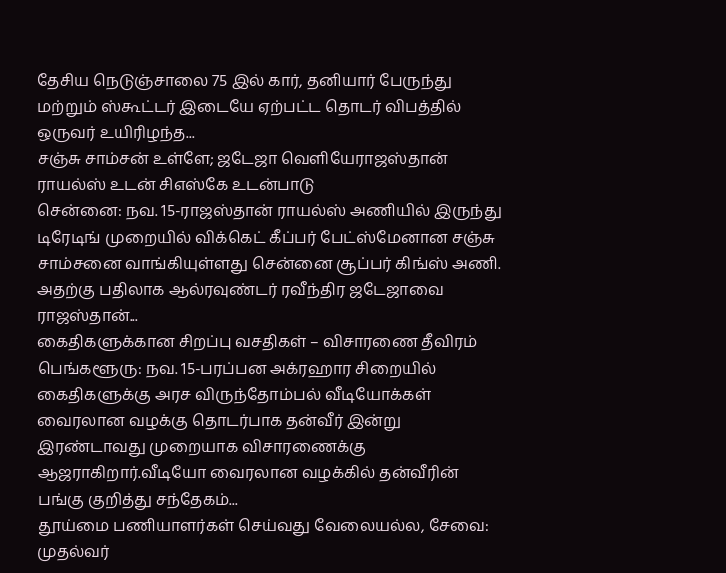தேசிய நெடுஞ்சாலை 75 இல் கார், தனியார் பேருந்து மற்றும் ஸ்கூட்டர் இடையே ஏற்பட்ட தொடர் விபத்தில் ஒருவர் உயிரிழந்த...
சஞ்சு சாம்சன் உள்ளே; ஜடேஜா வெளியேராஜஸ்தான் ராயல்ஸ் உடன் சிஎஸ்கே உடன்பாடு
சென்னை: நவ. 15-ராஜஸ்தான் ராயல்ஸ் அணியில் இருந்து டிரேடிங் முறையில் விக்கெட் கீப்பர் பேட்ஸ்மேனான சஞ்சு சாம்சனை வாங்கியுள்ளது சென்னை சூப்பர் கிங்ஸ் அணி. அதற்கு பதிலாக ஆல்ரவுண்டர் ரவீந்திர ஜடேஜாவை ராஜஸ்தான்...
கைதிகளுக்கான சிறப்பு வசதிகள் – விசாரணை தீவிரம்
பெங்களூரு: நவ. 15-பரப்பன அக்ரஹார சிறையில் கைதிகளுக்கு அரச விருந்தோம்பல் வீடியோக்கள் வைரலான வழக்கு தொடர்பாக தன்வீர் இன்று இரண்டாவது முறையாக விசாரணைக்கு ஆஜராகிறார்.வீடியோ வைரலான வழக்கில் தன்வீரின் பங்கு குறித்து சந்தேகம்...
தூய்மை பணியாளர்கள் செய்வது வேலையல்ல, சேவை: முதல்வர்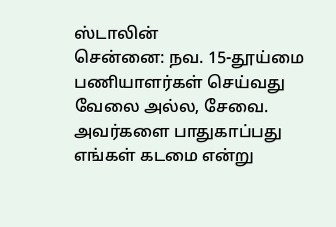ஸ்டாலின்
சென்னை: நவ. 15-தூய்மை பணியாளர்கள் செய்வது வேலை அல்ல, சேவை. அவர்களை பாதுகாப்பது எங்கள் கடமை என்று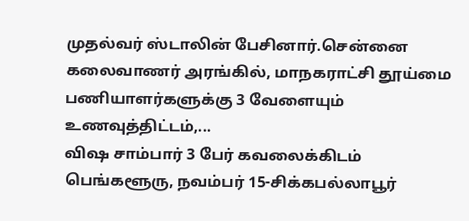முதல்வர் ஸ்டாலின் பேசினார்.சென்னை கலைவாணர் அரங்கில், மாநகராட்சி தூய்மை பணியாளர்களுக்கு 3 வேளையும் உணவுத்திட்டம்,...
விஷ சாம்பார் 3 பேர் கவலைக்கிடம்
பெங்களூரு, நவம்பர் 15-சிக்கபல்லாபூர்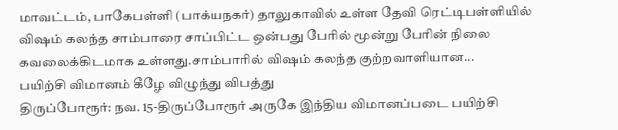மாவட்டம், பாகேபள்ளி (பாக்யநகர்) தாலுகாவில் உள்ள தேவி ரெட்டிபள்ளியில் விஷம் கலந்த சாம்பாரை சாப்பிட்ட ஒன்பது பேரில் மூன்று பேரின் நிலை கவலைக்கிடமாக உள்ளது.சாம்பாரில் விஷம் கலந்த குற்றவாளியான...
பயிற்சி விமானம் கீழே விழுந்து விபத்து
திருப்போரூர்: நவ. 15-திருப்போரூர் அருகே இந்திய விமானப்படை பயிற்சி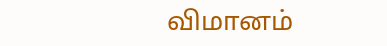விமானம்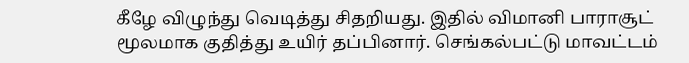கீழே விழுந்து வெடித்து சிதறியது. இதில் விமானி பாராசூட் மூலமாக குதித்து உயிர் தப்பினார். செங்கல்பட்டு மாவட்டம்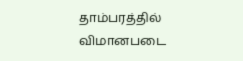தாம்பரத்தில் விமானபடை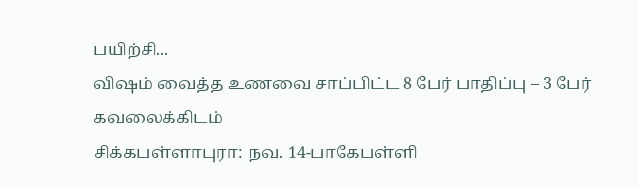பயிற்சி...
விஷம் வைத்த உணவை சாப்பிட்ட 8 பேர் பாதிப்பு – 3 பேர் கவலைக்கிடம்
சிக்கபள்ளாபுரா: நவ. 14-பாகேபள்ளி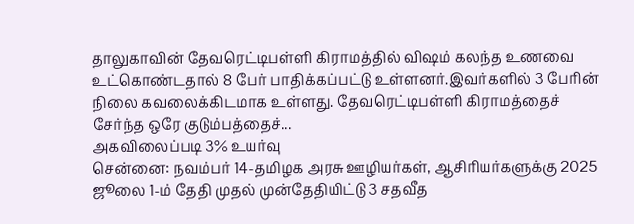தாலுகாவின் தேவரெட்டிபள்ளி கிராமத்தில் விஷம் கலந்த உணவை உட்கொண்டதால் 8 பேர் பாதிக்கப்பட்டு உள்ளனர்.இவர்களில் 3 பேரின் நிலை கவலைக்கிடமாக உள்ளது. தேவரெட்டிபள்ளி கிராமத்தைச் சேர்ந்த ஒரே குடும்பத்தைச்...
அகவிலைப்படி 3% உயர்வு
சென்னை: நவம்பர் 14-தமிழக அரசு ஊழியர்கள், ஆசிரியர்களுக்கு 2025 ஜூலை 1-ம் தேதி முதல் முன்தேதியிட்டு 3 சதவீத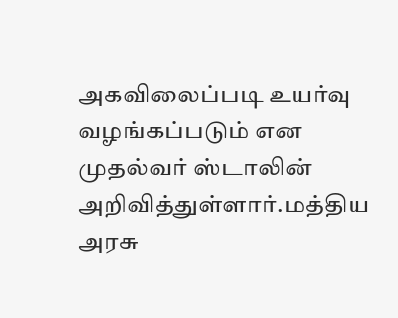அகவிலைப்படி உயர்வு வழங்கப்படும் என முதல்வர் ஸ்டாலின் அறிவித்துள்ளார்.மத்திய அரசு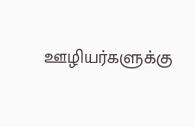ஊழியர்களுக்கு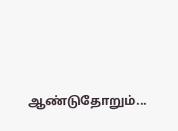ஆண்டுதோறும்...